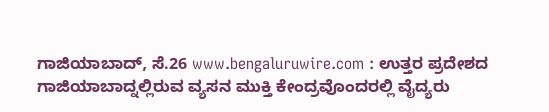ಗಾಜಿಯಾಬಾದ್, ಸೆ.26 www.bengaluruwire.com : ಉತ್ತರ ಪ್ರದೇಶದ ಗಾಜಿಯಾಬಾದ್ನಲ್ಲಿರುವ ವ್ಯಸನ ಮುಕ್ತಿ ಕೇಂದ್ರವೊಂದರಲ್ಲಿ ವೈದ್ಯರು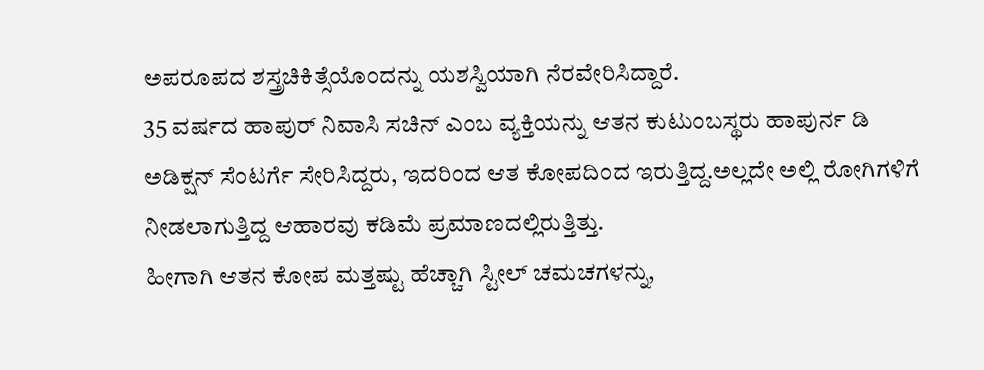ಅಪರೂಪದ ಶಸ್ತ್ರಚಿಕಿತ್ಸೆಯೊಂದನ್ನು ಯಶಸ್ವಿಯಾಗಿ ನೆರವೇರಿಸಿದ್ದಾರೆ.
35 ವರ್ಷದ ಹಾಪುರ್ ನಿವಾಸಿ ಸಚಿನ್ ಎಂಬ ವ್ಯಕ್ತಿಯನ್ನು ಆತನ ಕುಟುಂಬಸ್ಥರು ಹಾಪುರ್ನ ಡಿ ಅಡಿಕ್ಷನ್ ಸೆಂಟರ್ಗೆ ಸೇರಿಸಿದ್ದರು, ಇದರಿಂದ ಆತ ಕೋಪದಿಂದ ಇರುತ್ತಿದ್ದ.ಅಲ್ಲದೇ ಅಲ್ಲಿ ರೋಗಿಗಳಿಗೆ ನೀಡಲಾಗುತ್ತಿದ್ದ ಆಹಾರವು ಕಡಿಮೆ ಪ್ರಮಾಣದಲ್ಲಿರುತ್ತಿತ್ತು.
ಹೀಗಾಗಿ ಆತನ ಕೋಪ ಮತ್ತಷ್ಟು ಹೆಚ್ಚಾಗಿ ಸ್ಟೀಲ್ ಚಮಚಗಳನ್ನು,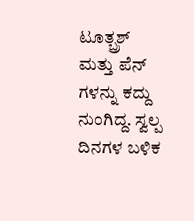ಟೂತ್ಬ್ರಶ್ ಮತ್ತು ಪೆನ್ ಗಳನ್ನು ಕದ್ದು ನುಂಗಿದ್ದ. ಸ್ವಲ್ಪ ದಿನಗಳ ಬಳಿಕ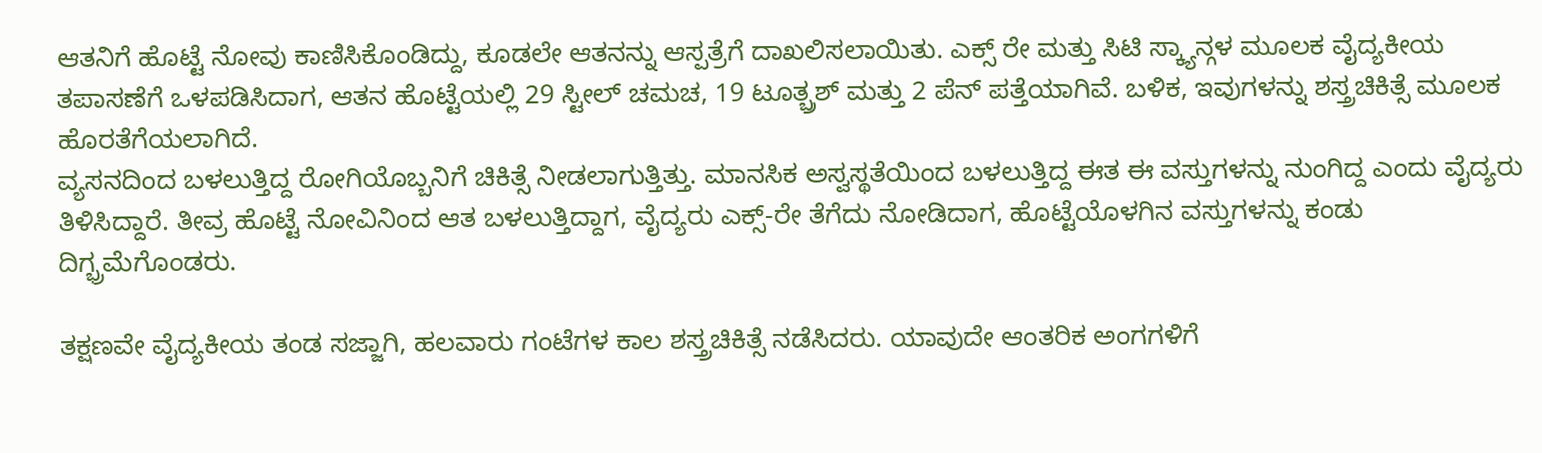ಆತನಿಗೆ ಹೊಟ್ಟೆ ನೋವು ಕಾಣಿಸಿಕೊಂಡಿದ್ದು, ಕೂಡಲೇ ಆತನನ್ನು ಆಸ್ಪತ್ರೆಗೆ ದಾಖಲಿಸಲಾಯಿತು. ಎಕ್ಸ್ ರೇ ಮತ್ತು ಸಿಟಿ ಸ್ಕ್ಯಾನ್ಗಳ ಮೂಲಕ ವೈದ್ಯಕೀಯ ತಪಾಸಣೆಗೆ ಒಳಪಡಿಸಿದಾಗ, ಆತನ ಹೊಟ್ಟೆಯಲ್ಲಿ 29 ಸ್ಟೀಲ್ ಚಮಚ, 19 ಟೂತ್ಬ್ರಶ್ ಮತ್ತು 2 ಪೆನ್ ಪತ್ತೆಯಾಗಿವೆ. ಬಳಿಕ, ಇವುಗಳನ್ನು ಶಸ್ತ್ರಚಿಕಿತ್ಸೆ ಮೂಲಕ ಹೊರತೆಗೆಯಲಾಗಿದೆ.
ವ್ಯಸನದಿಂದ ಬಳಲುತ್ತಿದ್ದ ರೋಗಿಯೊಬ್ಬನಿಗೆ ಚಿಕಿತ್ಸೆ ನೀಡಲಾಗುತ್ತಿತ್ತು. ಮಾನಸಿಕ ಅಸ್ವಸ್ಥತೆಯಿಂದ ಬಳಲುತ್ತಿದ್ದ ಈತ ಈ ವಸ್ತುಗಳನ್ನು ನುಂಗಿದ್ದ ಎಂದು ವೈದ್ಯರು ತಿಳಿಸಿದ್ದಾರೆ. ತೀವ್ರ ಹೊಟ್ಟೆ ನೋವಿನಿಂದ ಆತ ಬಳಲುತ್ತಿದ್ದಾಗ, ವೈದ್ಯರು ಎಕ್ಸ್-ರೇ ತೆಗೆದು ನೋಡಿದಾಗ, ಹೊಟ್ಟೆಯೊಳಗಿನ ವಸ್ತುಗಳನ್ನು ಕಂಡು ದಿಗ್ಭ್ರಮೆಗೊಂಡರು.

ತಕ್ಷಣವೇ ವೈದ್ಯಕೀಯ ತಂಡ ಸಜ್ಜಾಗಿ, ಹಲವಾರು ಗಂಟೆಗಳ ಕಾಲ ಶಸ್ತ್ರಚಿಕಿತ್ಸೆ ನಡೆಸಿದರು. ಯಾವುದೇ ಆಂತರಿಕ ಅಂಗಗಳಿಗೆ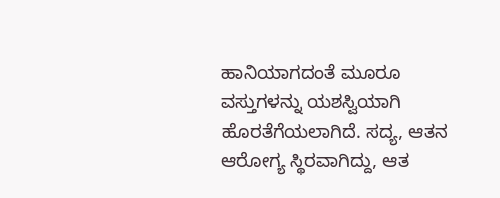ಹಾನಿಯಾಗದಂತೆ ಮೂರೂ ವಸ್ತುಗಳನ್ನು ಯಶಸ್ವಿಯಾಗಿ ಹೊರತೆಗೆಯಲಾಗಿದೆ. ಸದ್ಯ, ಆತನ ಆರೋಗ್ಯ ಸ್ಥಿರವಾಗಿದ್ದು, ಆತ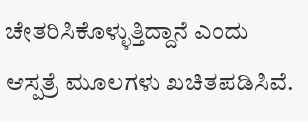ಚೇತರಿಸಿಕೊಳ್ಳುತ್ತಿದ್ದಾನೆ ಎಂದು ಆಸ್ಪತ್ರೆ ಮೂಲಗಳು ಖಚಿತಪಡಿಸಿವೆ.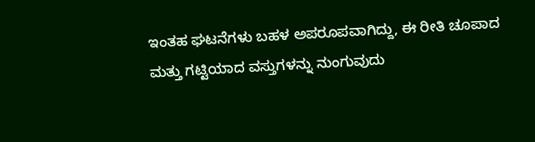ಇಂತಹ ಘಟನೆಗಳು ಬಹಳ ಅಪರೂಪವಾಗಿದ್ದು, ಈ ರೀತಿ ಚೂಪಾದ ಮತ್ತು ಗಟ್ಟಿಯಾದ ವಸ್ತುಗಳನ್ನು ನುಂಗುವುದು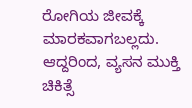ರೋಗಿಯ ಜೀವಕ್ಕೆ ಮಾರಕವಾಗಬಲ್ಲದು. ಆದ್ದರಿಂದ, ವ್ಯಸನ ಮುಕ್ತಿ ಚಿಕಿತ್ಸೆ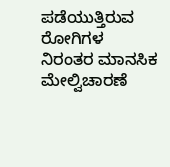ಪಡೆಯುತ್ತಿರುವ ರೋಗಿಗಳ ನಿರಂತರ ಮಾನಸಿಕ ಮೇಲ್ವಿಚಾರಣೆ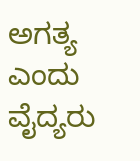ಅಗತ್ಯ ಎಂದು ವೈದ್ಯರು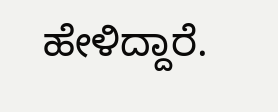ಹೇಳಿದ್ದಾರೆ.